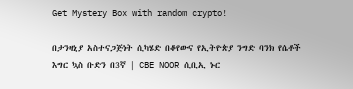Get Mystery Box with random crypto!

በታንዛኒያ አስተናጋጅነት ሲካሄድ በቆየውና የኢትዮጵያ ንግድ ባንክ የሴቶች እግር ኳስ ቡድን በ3ኛ | CBE NOOR ሲቢኢ ኑር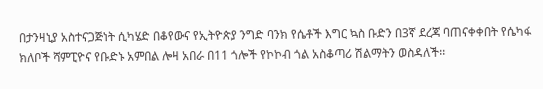በታንዛኒያ አስተናጋጅነት ሲካሄድ በቆየውና የኢትዮጵያ ንግድ ባንክ የሴቶች እግር ኳስ ቡድን በ3ኛ ደረጃ ባጠናቀቀበት የሴካፋ ክለቦች ሻምፒዮና የቡድኑ አምበል ሎዛ አበራ በ11 ጎሎች የኮኮብ ጎል አስቆጣሪ ሽልማትን ወስዳለች፡፡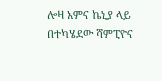ሎዛ አምና ኬኒያ ላይ በተካሄደው ሻምፒዮና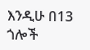እንዲሁ በ13 ጎሎች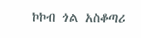ኮኮብ ጎል አስቆጣሪ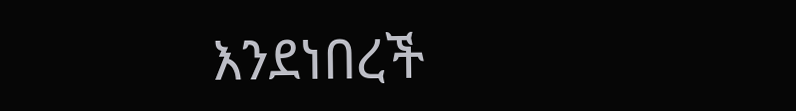እንደነበረች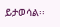ይታወሳል፡፡